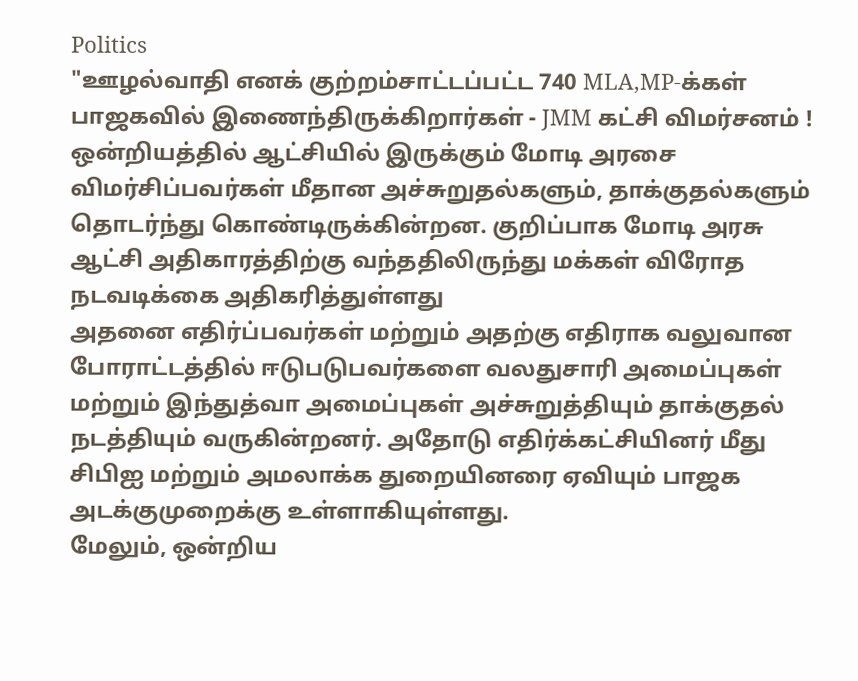Politics
"ஊழல்வாதி எனக் குற்றம்சாட்டப்பட்ட 740 MLA,MP-க்கள் பாஜகவில் இணைந்திருக்கிறார்கள் - JMM கட்சி விமர்சனம் !
ஒன்றியத்தில் ஆட்சியில் இருக்கும் மோடி அரசை விமர்சிப்பவர்கள் மீதான அச்சுறுதல்களும், தாக்குதல்களும் தொடர்ந்து கொண்டிருக்கின்றன. குறிப்பாக மோடி அரசு ஆட்சி அதிகாரத்திற்கு வந்ததிலிருந்து மக்கள் விரோத நடவடிக்கை அதிகரித்துள்ளது
அதனை எதிர்ப்பவர்கள் மற்றும் அதற்கு எதிராக வலுவான போராட்டத்தில் ஈடுபடுபவர்களை வலதுசாரி அமைப்புகள் மற்றும் இந்துத்வா அமைப்புகள் அச்சுறுத்தியும் தாக்குதல் நடத்தியும் வருகின்றனர். அதோடு எதிர்க்கட்சியினர் மீது சிபிஐ மற்றும் அமலாக்க துறையினரை ஏவியும் பாஜக அடக்குமுறைக்கு உள்ளாகியுள்ளது.
மேலும், ஒன்றிய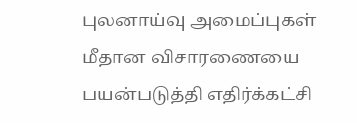புலனாய்வு அமைப்புகள் மீதான விசாரணையை பயன்படுத்தி எதிர்க்கட்சி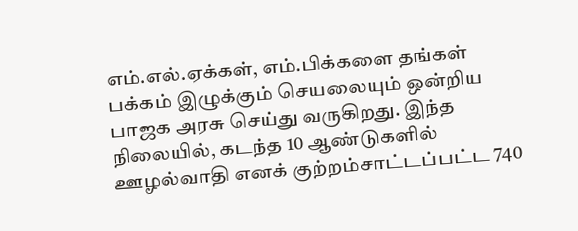எம்.எல்.ஏக்கள், எம்.பிக்களை தங்கள் பக்கம் இழுக்கும் செயலையும் ஒன்றிய பாஜக அரசு செய்து வருகிறது. இந்த நிலையில், கடந்த 10 ஆண்டுகளில் ஊழல்வாதி எனக் குற்றம்சாட்டப்பட்ட 740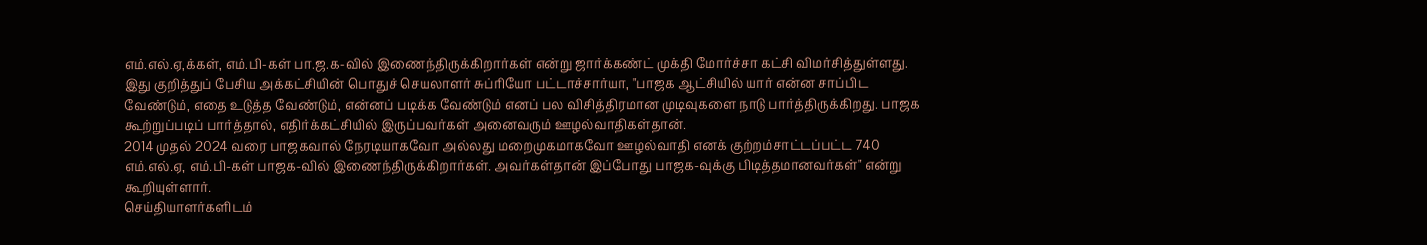எம்.எல்.ஏ,க்கள், எம்.பி-கள் பா.ஜ.க-வில் இணைந்திருக்கிறார்கள் என்று ஜார்க்கண்ட் முக்தி மோர்ச்சா கட்சி விமர்சித்துள்ளது.
இது குறித்துப் பேசிய அக்கட்சியின் பொதுச் செயலாளர் சுப்ரியோ பட்டாச்சார்யா, "பாஜக ஆட்சியில் யார் என்ன சாப்பிட வேண்டும், எதை உடுத்த வேண்டும், என்னப் படிக்க வேண்டும் எனப் பல விசித்திரமான முடிவுகளை நாடு பார்த்திருக்கிறது. பாஜக கூற்றுப்படிப் பார்த்தால், எதிர்க்கட்சியில் இருப்பவர்கள் அனைவரும் ஊழல்வாதிகள்தான்.
2014 முதல் 2024 வரை பாஜகவால் நேரடியாகவோ அல்லது மறைமுகமாகவோ ஊழல்வாதி எனக் குற்றம்சாட்டப்பட்ட 740 எம்.எல்.ஏ, எம்.பி-கள் பாஜக-வில் இணைந்திருக்கிறார்கள். அவர்கள்தான் இப்போது பாஜக-வுக்கு பிடித்தமானவர்கள்" என்று கூறியுள்ளார்.
செய்தியாளர்களிடம்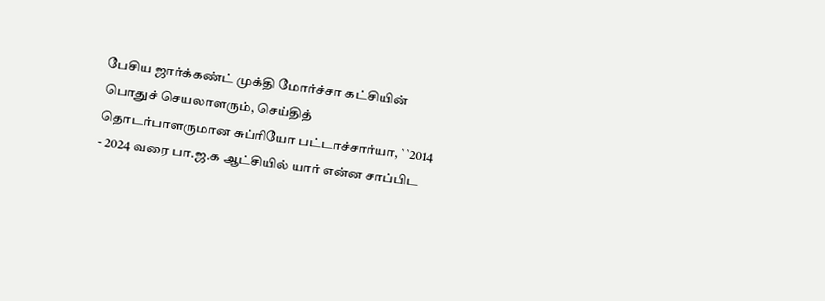பேசிய ஜார்க்கண்ட் முக்தி மோர்ச்சா கட்சியின் பொதுச் செயலாளரும், செய்தித் தொடர்பாளருமான சுப்ரியோ பட்டாச்சார்யா, ``2014 - 2024 வரை பா.ஜ.க ஆட்சியில் யார் என்ன சாப்பிட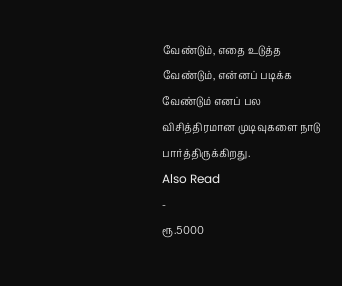வேண்டும், எதை உடுத்த வேண்டும், என்னப் படிக்க வேண்டும் எனப் பல விசித்திரமான முடிவுகளை நாடு பார்த்திருக்கிறது.
Also Read
-
ரூ.5000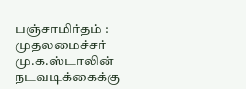பஞ்சாமிர்தம் : முதலமைச்சர் மு.க.ஸ்டாலின் நடவடிக்கைக்கு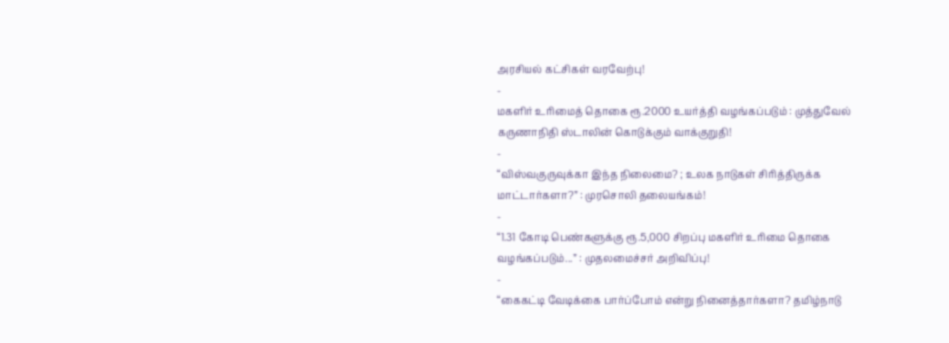அரசியல் கட்சிகள் வரவேற்பு!
-
மகளிர் உரிமைத் தொகை ரூ.2000 உயர்த்தி வழங்கப்படும் : முத்துவேல் கருணாநிதி ஸ்டாலின் கொடுக்கும் வாக்குறுதி!
-
“விஸ்வகுருவுக்கா இந்த நிலைமை? ; உலக நாடுகள் சிரித்திருக்க மாட்டார்களா?” : முரசொலி தலையங்கம்!
-
“1.31 கோடி பெண்களுக்கு ரூ.5,000 சிறப்பு மகளிர் உரிமை தொகை வழங்கப்படும்...” : முதலமைச்சர் அறிவிப்பு!
-
“கைகட்டி வேடிக்கை பார்ப்போம் என்று நினைத்தார்களா? தமிழ்நாடு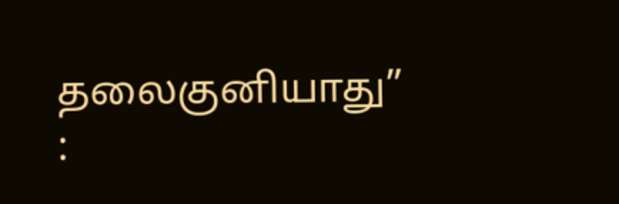தலைகுனியாது” :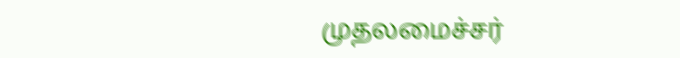முதலமைச்சர்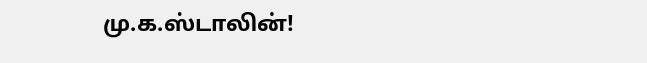மு.க.ஸ்டாலின்!